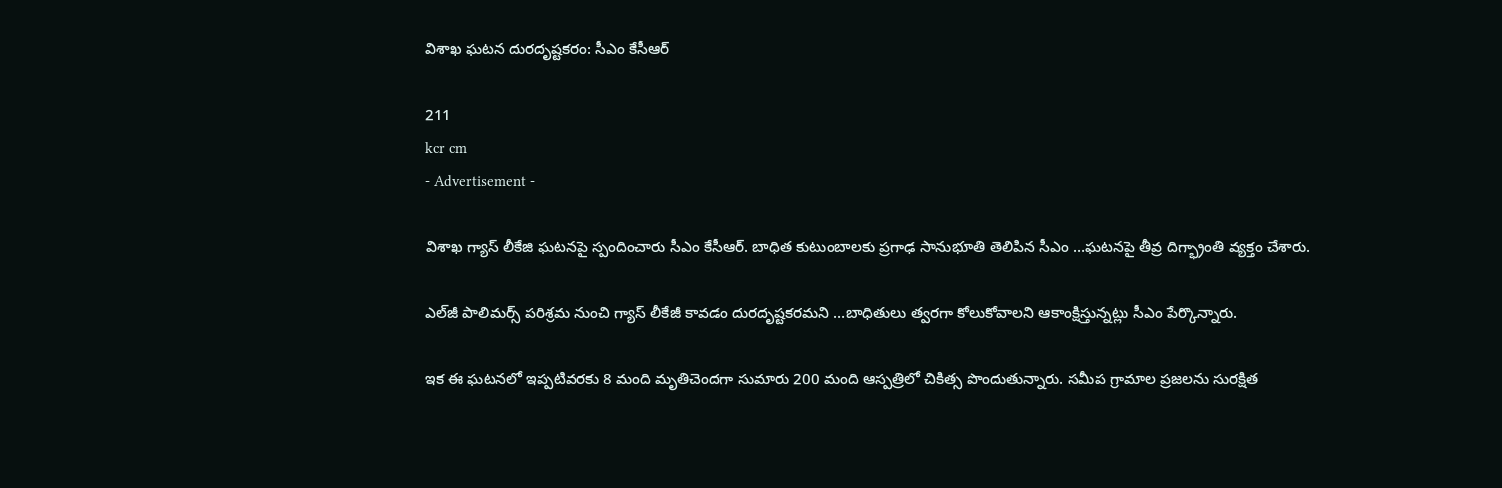విశాఖ ఘటన దురదృష్టకరం: సీఎం కేసీఆర్

211
kcr cm
- Advertisement -

విశాఖ గ్యాస్ లీకేజి ఘటనపై స్పందించారు సీఎం కేసీఆర్. బాధిత కుటుంబాలకు ప్రగాఢ సానుభూతి తెలిపిన సీఎం …ఘటనపై తీవ్ర దిగ్భ్రాంతి వ్యక్తం చేశారు.

ఎల్‌జీ పాలిమర్స్‌ పరిశ్రమ నుంచి గ్యాస్‌ లీకేజీ కావడం దురదృష్టకరమని …బాధితులు త్వరగా కోలుకోవాలని ఆకాంక్షిస్తున్నట్లు సీఎం పేర్కొన్నారు.

ఇక ఈ ఘటనలో ఇప్పటివరకు 8 మంది మృతిచెందగా సుమారు 200 మంది ఆస్పత్రిలో చికిత్స పొందుతున్నారు. సమీప గ్రామాల ప్రజలను సురక్షిత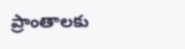ప్రాంతాలకు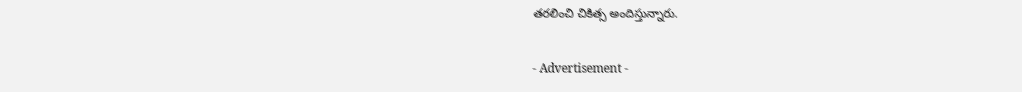తరలించి చికిత్స అందిస్తున్నారు.

- Advertisement -